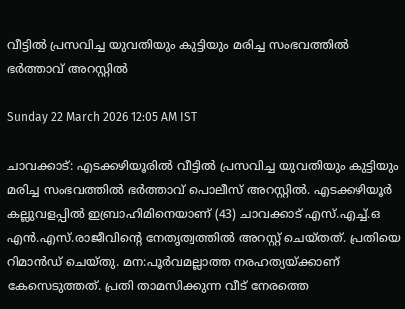വീട്ടിൽ പ്രസവിച്ച യുവതിയും കുട്ടിയും മരിച്ച സംഭവത്തിൽ ഭർത്താവ് അറസ്റ്റിൽ

Sunday 22 March 2026 12:05 AM IST

ചാവക്കാട്: എടക്കഴിയൂരിൽ വീട്ടിൽ പ്രസവിച്ച യുവതിയും കുട്ടിയും മരിച്ച സംഭവത്തിൽ ഭർത്താവ് പൊലീസ് അറസ്റ്റിൽ. എടക്കഴിയൂർ കല്ലുവളപ്പിൽ ഇബ്രാഹിമിനെയാണ് (43) ചാവക്കാട് എസ്.എച്ച്.ഒ എൻ.എസ്.രാജീവിന്റെ നേതൃത്വത്തിൽ അറസ്റ്റ് ചെയ്തത്. പ്രതിയെ റിമാൻഡ് ചെയ്തു. മന:പൂർവമല്ലാത്ത നരഹത്യയ്ക്കാണ് കേസെടുത്തത്. പ്രതി താമസിക്കുന്ന വീട് നേരത്തെ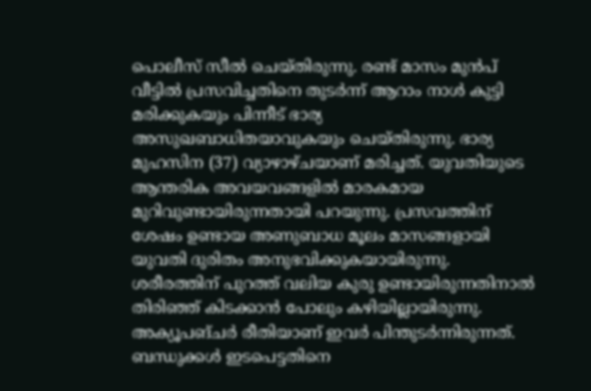പൊലീസ് സീൽ ചെയ്തിരുന്നു. രണ്ട് മാസം മുൻപ് വീട്ടിൽ പ്രസവിച്ചതിനെ തുടർന്ന് ആറാം നാൾ കുട്ടി മരിക്കുകയും പിന്നീട് ഭാര്യ അസുഖബാധിതയാവുകയും ചെയ്തിരുന്നു. ഭാര്യ മുഹസിന (37) വ്യാഴാഴ്ചയാണ് മരിച്ചത്. യുവതിയുടെ ആന്തരിക അവയവങ്ങളിൽ മാരകമായ മുറിവുണ്ടായിരുന്നതായി പറയുന്നു. പ്രസവത്തിന് ശേഷം ഉണ്ടായ അണുബാധ മൂലം മാസങ്ങളായി യുവതി ദുരിതം അനുഭവിക്കുകയായിരുന്നു. ശരീരത്തിന് പുറത്ത് വലിയ കുരു ഉണ്ടായിരുന്നതിനാൽ തിരിഞ്ഞ് കിടക്കാൻ പോലും കഴിയില്ലായിരുന്നു. അക്യൂപങ്ചർ രീതിയാണ് ഇവർ പിന്തുടർന്നിരുന്നത്. ബന്ധുക്കൾ ഇടപെട്ടതിനെ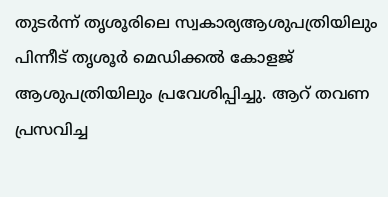തുടർന്ന് തൃശൂരിലെ സ്വകാര്യആശുപത്രിയിലും പിന്നീട് തൃശൂർ മെഡിക്കൽ കോളജ് ആശുപത്രിയിലും പ്രവേശിപ്പിച്ചു. ആറ് തവണ പ്രസവിച്ച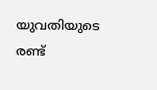യുവതിയുടെ രണ്ട്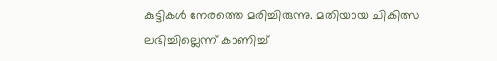കുട്ടികൾ നേരത്തെ മരിച്ചിരുന്നു. മതിയായ ചികിത്സ ലഭിച്ചില്ലെന്ന് കാണിച്ച്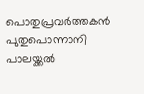പൊതുപ്രവർത്തകൻ പുതുപൊന്നാനി പാലയ്ക്കൽ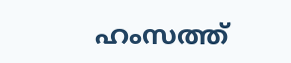ഹംസത്ത്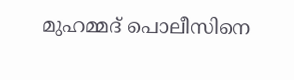മുഹമ്മദ് പൊലീസിനെ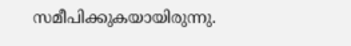സമീപിക്കുകയായിരുന്നു.